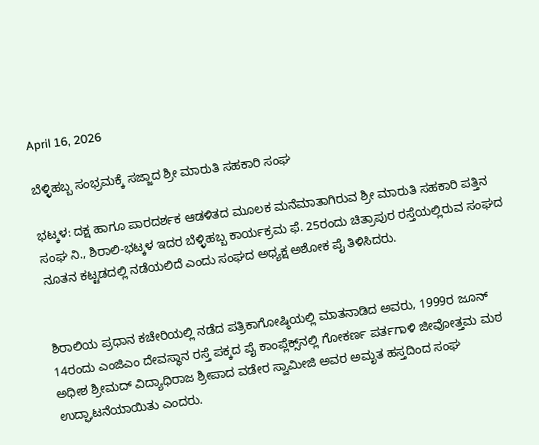April 16, 2026

ಬೆಳ್ಳಿಹಬ್ಬ ಸಂಭ್ರಮಕ್ಕೆ ಸಜ್ಜಾದ ಶ್ರೀ ಮಾರುತಿ ಸಹಕಾರಿ ಸಂಘ

ಭಟ್ಕಳ: ದಕ್ಷ ಹಾಗೂ ಪಾರದರ್ಶಕ ಆಡಳಿತದ ಮೂಲಕ ಮನೆಮಾತಾಗಿರುವ ಶ್ರೀ ಮಾರುತಿ ಸಹಕಾರಿ ಪತ್ತಿನ ಸಂಘ ನಿ., ಶಿರಾಲಿ-ಭಟ್ಕಳ ಇದರ ಬೆಳ್ಳಿಹಬ್ಬ ಕಾರ್ಯಕ್ರಮ ಫೆ. 25ರಂದು ಚಿತ್ರಾಪುರ ರಸ್ತೆಯಲ್ಲಿರುವ ಸಂಘದ ನೂತನ ಕಟ್ಟಡದಲ್ಲಿ ನಡೆಯಲಿದೆ ಎಂದು ಸಂಘದ ಅಧ್ಯಕ್ಷ ಅಶೋಕ ಪೈ ತಿಳಿಸಿದರು.


ಶಿರಾಲಿಯ ಪ್ರಧಾನ ಕಚೇರಿಯಲ್ಲಿ ನಡೆದ ಪತ್ರಿಕಾಗೋಷ್ಠಿಯಲ್ಲಿ ಮಾತನಾಡಿದ ಅವರು, 1999ರ ಜೂನ್‌ 14ರಂದು ಎಂಜಿಎಂ ದೇವಸ್ಥಾನ ರಸ್ತೆ ಪಕ್ಕದ ಪೈ ಕಾಂಪ್ಲೆಕ್ಸ್‌ನಲ್ಲಿ ಗೋಕರ್ಣ ಪರ್ತಗಾಳಿ ಜೀವೋತ್ತಮ ಮಠ ಅಧೀಶ ಶ್ರೀಮದ್ ವಿದ್ಯಾಧಿರಾಜ ಶ್ರೀಪಾದ ವಡೇರ ಸ್ವಾಮೀಜಿ ಅವರ ಅಮೃತ ಹಸ್ತದಿಂದ ಸಂಘ ಉದ್ಘಾಟನೆಯಾಯಿತು ಎಂದರು.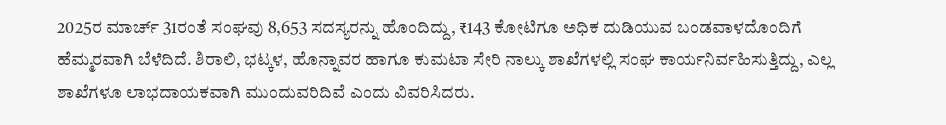2025ರ ಮಾರ್ಚ್‌ 31ರಂತೆ ಸಂಘವು 8,653 ಸದಸ್ಯರನ್ನು ಹೊಂದಿದ್ದು, ₹143 ಕೋಟಿಗೂ ಅಧಿಕ ದುಡಿಯುವ ಬಂಡವಾಳದೊಂದಿಗೆ ಹೆಮ್ಮರವಾಗಿ ಬೆಳೆದಿದೆ. ಶಿರಾಲಿ, ಭಟ್ಕಳ, ಹೊನ್ನಾವರ ಹಾಗೂ ಕುಮಟಾ ಸೇರಿ ನಾಲ್ಕು ಶಾಖೆಗಳಲ್ಲಿ ಸಂಘ ಕಾರ್ಯನಿರ್ವಹಿಸುತ್ತಿದ್ದು, ಎಲ್ಲ ಶಾಖೆಗಳೂ ಲಾಭದಾಯಕವಾಗಿ ಮುಂದುವರಿದಿವೆ ಎಂದು ವಿವರಿಸಿದರು.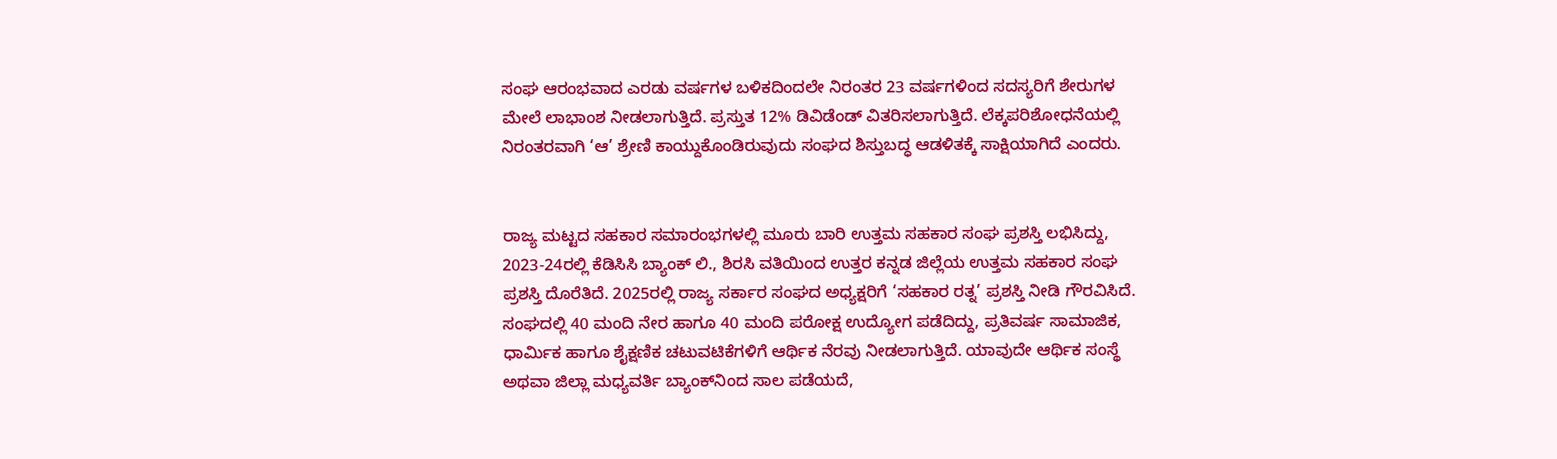ಸಂಘ ಆರಂಭವಾದ ಎರಡು ವರ್ಷಗಳ ಬಳಿಕದಿಂದಲೇ ನಿರಂತರ 23 ವರ್ಷಗಳಿಂದ ಸದಸ್ಯರಿಗೆ ಶೇರುಗಳ ಮೇಲೆ ಲಾಭಾಂಶ ನೀಡಲಾಗುತ್ತಿದೆ. ಪ್ರಸ್ತುತ 12% ಡಿವಿಡೆಂಡ್ ವಿತರಿಸಲಾಗುತ್ತಿದೆ. ಲೆಕ್ಕಪರಿಶೋಧನೆಯಲ್ಲಿ ನಿರಂತರವಾಗಿ ‘ಆ’ ಶ್ರೇಣಿ ಕಾಯ್ದುಕೊಂಡಿರುವುದು ಸಂಘದ ಶಿಸ್ತುಬದ್ಧ ಆಡಳಿತಕ್ಕೆ ಸಾಕ್ಷಿಯಾಗಿದೆ ಎಂದರು.


ರಾಜ್ಯ ಮಟ್ಟದ ಸಹಕಾರ ಸಮಾರಂಭಗಳಲ್ಲಿ ಮೂರು ಬಾರಿ ಉತ್ತಮ ಸಹಕಾರ ಸಂಘ ಪ್ರಶಸ್ತಿ ಲಭಿಸಿದ್ದು, 2023-24ರಲ್ಲಿ ಕೆಡಿಸಿಸಿ ಬ್ಯಾಂಕ್ ಲಿ., ಶಿರಸಿ ವತಿಯಿಂದ ಉತ್ತರ ಕನ್ನಡ ಜಿಲ್ಲೆಯ ಉತ್ತಮ ಸಹಕಾರ ಸಂಘ ಪ್ರಶಸ್ತಿ ದೊರೆತಿದೆ. 2025ರಲ್ಲಿ ರಾಜ್ಯ ಸರ್ಕಾರ ಸಂಘದ ಅಧ್ಯಕ್ಷರಿಗೆ ‘ಸಹಕಾರ ರತ್ನ’ ಪ್ರಶಸ್ತಿ ನೀಡಿ ಗೌರವಿಸಿದೆ.
ಸಂಘದಲ್ಲಿ 40 ಮಂದಿ ನೇರ ಹಾಗೂ 40 ಮಂದಿ ಪರೋಕ್ಷ ಉದ್ಯೋಗ ಪಡೆದಿದ್ದು, ಪ್ರತಿವರ್ಷ ಸಾಮಾಜಿಕ, ಧಾರ್ಮಿಕ ಹಾಗೂ ಶೈಕ್ಷಣಿಕ ಚಟುವಟಿಕೆಗಳಿಗೆ ಆರ್ಥಿಕ ನೆರವು ನೀಡಲಾಗುತ್ತಿದೆ. ಯಾವುದೇ ಆರ್ಥಿಕ ಸಂಸ್ಥೆ ಅಥವಾ ಜಿಲ್ಲಾ ಮಧ್ಯವರ್ತಿ ಬ್ಯಾಂಕ್‌ನಿಂದ ಸಾಲ ಪಡೆಯದೆ,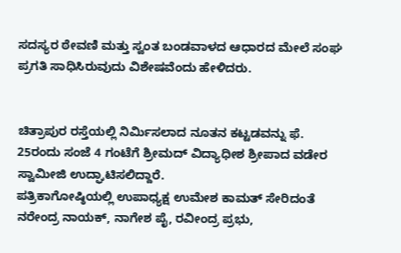ಸದಸ್ಯರ ಠೇವಣಿ ಮತ್ತು ಸ್ವಂತ ಬಂಡವಾಳದ ಆಧಾರದ ಮೇಲೆ ಸಂಘ ಪ್ರಗತಿ ಸಾಧಿಸಿರುವುದು ವಿಶೇಷವೆಂದು ಹೇಳಿದರು.


ಚಿತ್ರಾಪುರ ರಸ್ತೆಯಲ್ಲಿ ನಿರ್ಮಿಸಲಾದ ನೂತನ ಕಟ್ಟಡವನ್ನು ಫೆ. 25ರಂದು ಸಂಜೆ 4 ಗಂಟೆಗೆ ಶ್ರೀಮದ್ ವಿದ್ಯಾಧೀಶ ಶ್ರೀಪಾದ ವಡೇರ ಸ್ವಾಮೀಜಿ ಉದ್ಘಾಟಿಸಲಿದ್ದಾರೆ.
ಪತ್ರಿಕಾಗೋಷ್ಠಿಯಲ್ಲಿ ಉಪಾಧ್ಯಕ್ಷ ಉಮೇಶ ಕಾಮತ್ ಸೇರಿದಂತೆ ನರೇಂದ್ರ ನಾಯಕ್, ನಾಗೇಶ ಪೈ, ರವೀಂದ್ರ ಪ್ರಭು,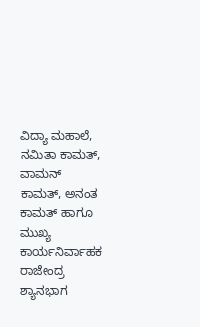ವಿದ್ಯಾ ಮಹಾಲೆ, ನಮಿತಾ ಕಾಮತ್, ವಾಮನ್ ಕಾಮತ್, ಅನಂತ ಕಾಮತ್ ಹಾಗೂ ಮುಖ್ಯ ಕಾರ್ಯನಿರ್ವಾಹಕ ರಾಜೇಂದ್ರ ಶ್ಯಾನಭಾಗ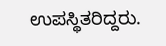ಉಪಸ್ಥಿತರಿದ್ದರು.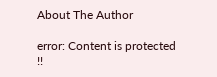About The Author

error: Content is protected !!